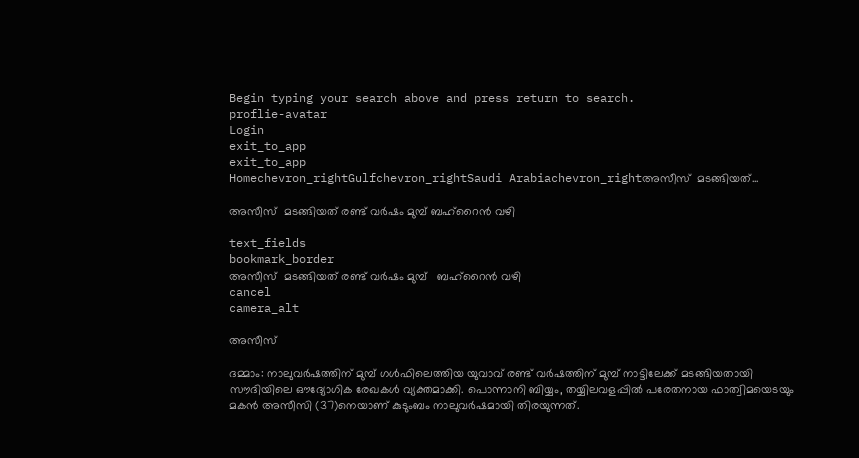Begin typing your search above and press return to search.
proflie-avatar
Login
exit_to_app
exit_to_app
Homechevron_rightGulfchevron_rightSaudi Arabiachevron_rightഅസീസ്  മടങ്ങിയത്...

അസീസ്  മടങ്ങിയത് രണ്ട് വർഷം മുമ്പ് ബഹ്റൈൻ വഴി

text_fields
bookmark_border
അസീസ്  മടങ്ങിയത് രണ്ട് വർഷം മുമ്പ്   ബഹ്റൈൻ വഴി
cancel
camera_alt

അസീസ്

ദമ്മാം: നാലുവർഷത്തിന് മുമ്പ് ഗൾഫിലെത്തിയ യുവാവ് രണ്ട് വർഷത്തിന് മുമ്പ് നാട്ടിലേക്ക് മടങ്ങിയതായി സൗദിയിലെ ഔദ്യോഗിക രേഖകൾ വ്യക്തമാക്കി. പൊന്നാനി ബിയ്യം, തയ്യിലവളപ്പിൽ പരേതനായ ഫാത്വിമയെടയും മകൻ അസീസി (37)നെയാണ് കുടുംബം നാലുവർഷമായി തിരയുന്നത്.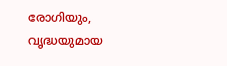രോഗിയും, വൃദ്ധയുമായ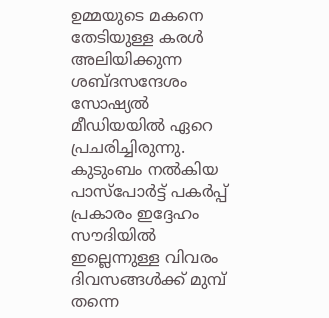ഉമ്മയുടെ മകനെ തേടിയുള്ള കരൾ അലിയിക്കുന്ന ശബ്ദസന്ദേശം സോഷ്യൽ മീഡിയയിൽ ഏറെ പ്രചരിച്ചിരുന്നു. കുടുംബം നൽകിയ പാസ്പോർട്ട് പകർപ്പ് പ്രകാരം ഇദ്ദേഹം സൗദിയിൽ ഇല്ലെന്നുള്ള വിവരം ദിവസങ്ങൾക്ക് മുമ്പ് തന്നെ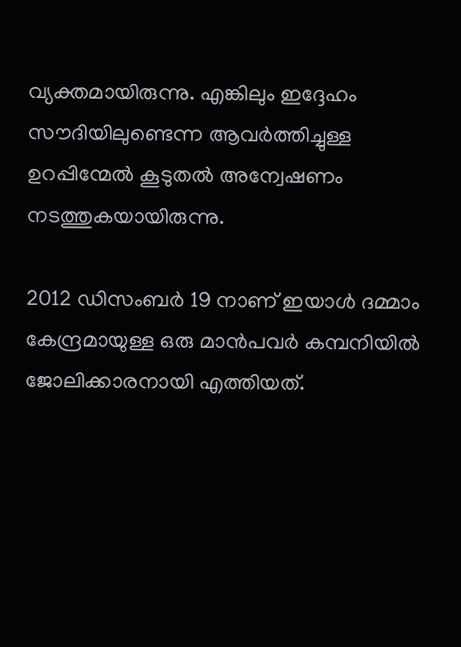വ്യക്തമായിരുന്നു. എങ്കിലും ഇദ്ദേഹം സൗദിയിലുണ്ടെന്ന ആവർത്തിച്ചുള്ള ഉറപ്പിന്മേൽ കൂടുതൽ അന്വേഷണം നടത്തുകയായിരുന്നു.

2012 ഡിസംബർ 19 നാണ് ഇയാൾ ദമ്മാം കേന്ദ്രമായുള്ള ഒരു മാൻപവർ കമ്പനിയിൽ ജോലിക്കാരനായി എത്തിയത്.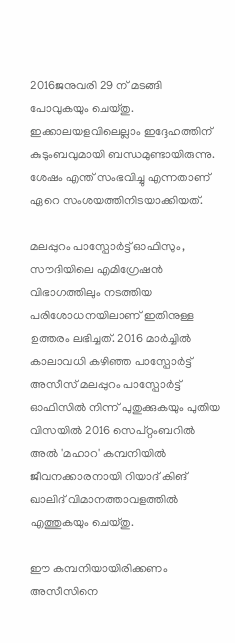2016ജനുവരി 29 ന് മടങ്ങി പോവുകയും ചെയ്തു. ഇക്കാലയളവിലെല്ലാം ഇദ്ദേഹത്തിന് കുടുംബവുമായി ബന്ധമുണ്ടായിരുന്നു. ശേഷം എന്ത് സംഭവിച്ചു എന്നതാണ് ഏറെ സംശയത്തിനിടയാക്കിയത്.

മലപ്പുറം പാസ്പോർട്ട് ഓഫിസും, സൗദിയിലെ എമിഗ്രേഷൻ വിഭാഗത്തിലും നടത്തിയ പരിശോധനയിലാണ് ഇതിനുള്ള ഉത്തരം ലഭിച്ചത്. 2016 മാർച്ചിൽ കാലാവധി കഴിഞ്ഞ പാസ്പോർട്ട് അസീസ് മലപ്പുറം പാസ്പോർട്ട് ഓഫിസിൽ നിന്ന് പുതുക്കുകയും പുതിയ വിസയിൽ 2016 സെപ്റ്റംബറിൽ അൽ 'മഹാറ' കമ്പനിയിൽ ജീവനക്കാരനായി റിയാദ് കിങ് ഖാലിദ് വിമാനത്താവളത്തിൽ എത്തുകയും ചെയ്തു.

ഈ കമ്പനിയായിരിക്കണം അസീസിനെ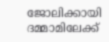ജോലിക്കായി ദമ്മാമിലേക്ക്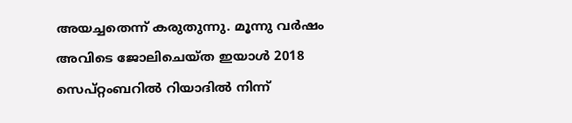അയച്ചതെന്ന് കരുതുന്നു. മൂന്നു വർഷം അവിടെ ജോലിചെയ്ത ഇയാൾ 2018 സെപ്റ്റംബറിൽ റിയാദിൽ നിന്ന്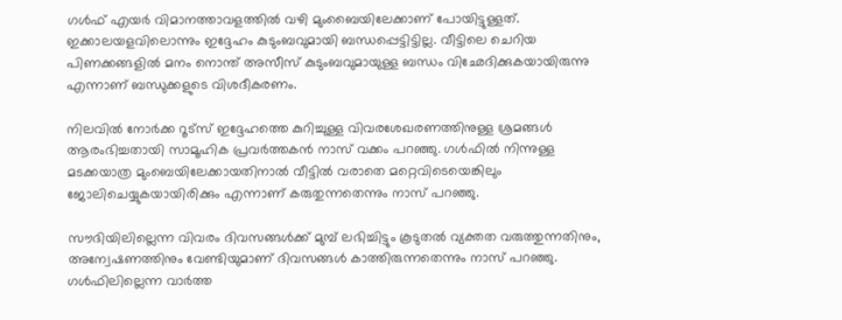ഗൾഫ് എയർ വിമാനത്താവളത്തിൽ വഴി മുംബൈയിലേക്കാണ് പോയിട്ടുള്ളത്. ഇക്കാലയളവിലൊന്നും ഇദ്ദേഹം കുടുംബവുമായി ബന്ധപ്പെട്ടിട്ടില്ല. വീട്ടിലെ ചെറിയ പിണക്കങ്ങളിൽ മനം നൊന്ത് അസീസ് കുടുംബവുമായുള്ള ബന്ധം വിഛേദിക്കുകയായിരുന്നു എന്നാണ് ബന്ധുക്കളുടെ വിശദീകരണം.

നിലവിൽ നോർക്ക റൂട്സ് ഇദ്ദേഹത്തെ കുറിച്ചുള്ള വിവരശേഖരണത്തിനുള്ള ശ്രമങ്ങൾ ആരംഭിച്ചതായി സാമൂഹിക പ്രവർത്തകൻ നാസ് വക്കം പറഞ്ഞു. ഗൾഫിൽ നിന്നുള്ള മടക്കയാത്ര മുംബെയിലേക്കായതിനാൽ വീട്ടിൽ വരാതെ മറ്റെവിടെയെങ്കിലും ജോലിചെയ്യുകയായിരിക്കും എന്നാണ് കരുതുന്നതെന്നും നാസ് പറഞ്ഞു.

സൗദിയിലില്ലെന്ന വിവരം ദിവസങ്ങൾക്ക് മുമ്പ് ലഭിച്ചിട്ടും കൂടുതൽ വ്യക്തത വരുത്തുന്നതിനും, അന്വേഷണത്തിനും വേണ്ടിയുമാണ് ദിവസങ്ങൾ കാത്തിരുന്നതെന്നും നാസ് പറഞ്ഞു. ഗൾഫിലില്ലെന്ന വാർത്ത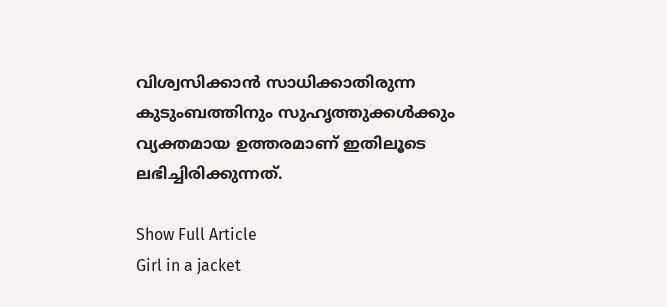വിശ്വസിക്കാൻ സാധിക്കാതിരുന്ന കുടുംബത്തിനും സുഹൃത്തുക്കൾക്കും വ്യക്തമായ ഉത്തരമാണ് ഇതിലൂടെ ലഭിച്ചിരിക്കുന്നത്.

Show Full Article
Girl in a jacket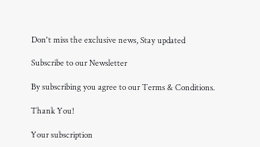Don't miss the exclusive news, Stay updated

Subscribe to our Newsletter

By subscribing you agree to our Terms & Conditions.

Thank You!

Your subscription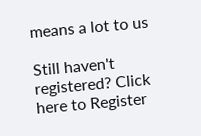means a lot to us

Still haven't registered? Click here to Register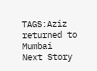TAGS:Aziz returned to Mumbai
Next Story